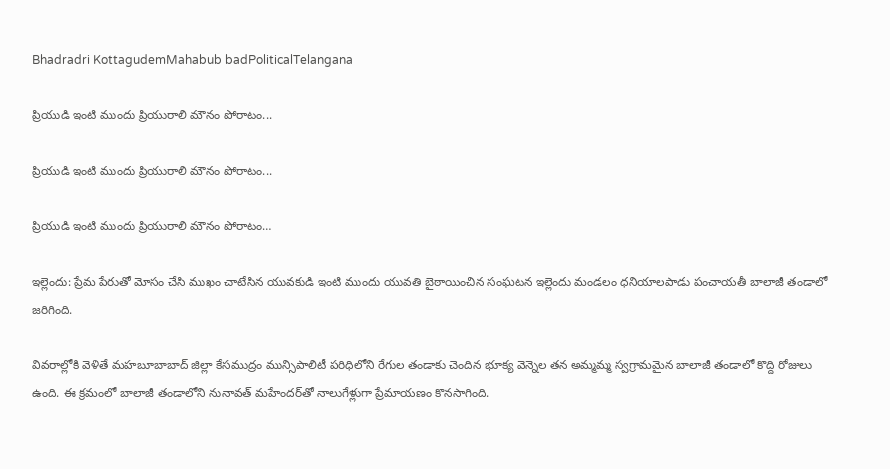Bhadradri KottagudemMahabub badPoliticalTelangana

ప్రియుడి ఇంటి ముందు ప్రియురాలి మౌనం పోరాటం...

ప్రియుడి ఇంటి ముందు ప్రియురాలి మౌనం పోరాటం...

ప్రియుడి ఇంటి ముందు ప్రియురాలి మౌనం పోరాటం…

ఇల్లెందు: ప్రేమ పేరుతో మోసం చేసి ముఖం చాటేసిన యువకుడి ఇంటి ముందు యువతి బైఠాయించిన సంఘటన ఇల్లెందు మండలం ధనియాలపాడు పంచాయతీ బాలాజీ తండాలో జరిగింది.

వివరాల్లోకి వెళితే మహబూబాబాద్ జిల్లా కేసముద్రం మున్సిపాలిటీ పరిధిలోని రేగుల తండాకు చెందిన భూక్య వెన్నెల తన అమ్మమ్మ స్వగ్రామమైన బాలాజీ తండాలో కొద్ది రోజులు ఉంది. ఈ క్రమంలో బాలాజీ తండాలోని నునావత్ మహేందర్‌తో నాలుగేళ్లుగా ప్రేమాయణం కొనసాగింది.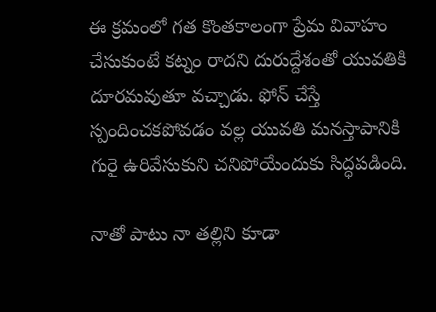ఈ క్రమంలో గత కొంతకాలంగా ప్రేమ వివాహం చేసుకుంటే కట్నం రాదని దురుద్దేశంతో యువతికి దూరమవుతూ వచ్చాడు. ఫోన్ చేస్తే స్పందించకపోవడం వల్ల యువతి మనస్తాపానికి గురై ఉరివేసుకుని చనిపోయేందుకు సిద్ధపడింది.

నాతో పాటు నా తల్లిని కూడా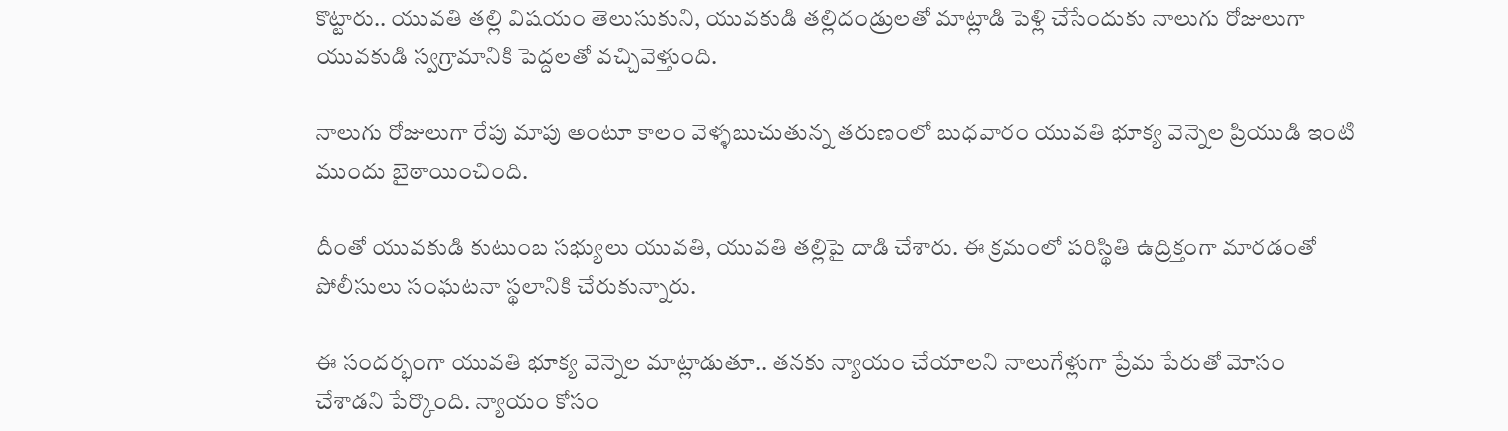కొట్టారు.. యువతి తల్లి విషయం తెలుసుకుని, యువకుడి తల్లిదండ్రులతో మాట్లాడి పెళ్లి చేసేందుకు నాలుగు రోజులుగా యువకుడి స్వగ్రామానికి పెద్దలతో వచ్చివెళ్తుంది.

నాలుగు రోజులుగా రేపు మాపు అంటూ కాలం వెళ్ళబుచుతున్న తరుణంలో బుధవారం యువతి భూక్య వెన్నెల ప్రియుడి ఇంటి ముందు బైఠాయించింది.

దీంతో యువకుడి కుటుంబ సభ్యులు యువతి, యువతి తల్లిపై దాడి చేశారు. ఈ క్రమంలో పరిస్థితి ఉద్రిక్తంగా మారడంతో పోలీసులు సంఘటనా స్థలానికి చేరుకున్నారు.

ఈ సందర్భంగా యువతి భూక్య వెన్నెల మాట్లాడుతూ.. తనకు న్యాయం చేయాలని నాలుగేళ్లుగా ప్రేమ పేరుతో మోసం చేశాడని పేర్కొంది. న్యాయం కోసం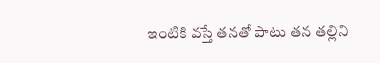ఇంటికి వస్తే తనతో పాటు తన తల్లిని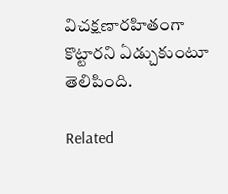విచక్షణారహితంగా కొట్టారని ఏడ్చుకుంటూ తెలిపింది.

Related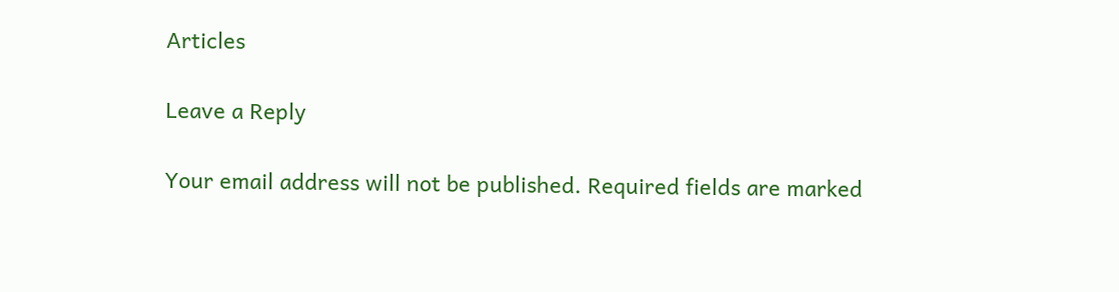Articles

Leave a Reply

Your email address will not be published. Required fields are marked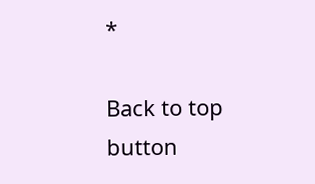*

Back to top button